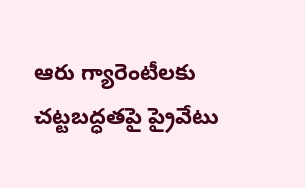ఆరు గ్యారెంటీలకు చట్టబద్ధతపై ప్రైవేటు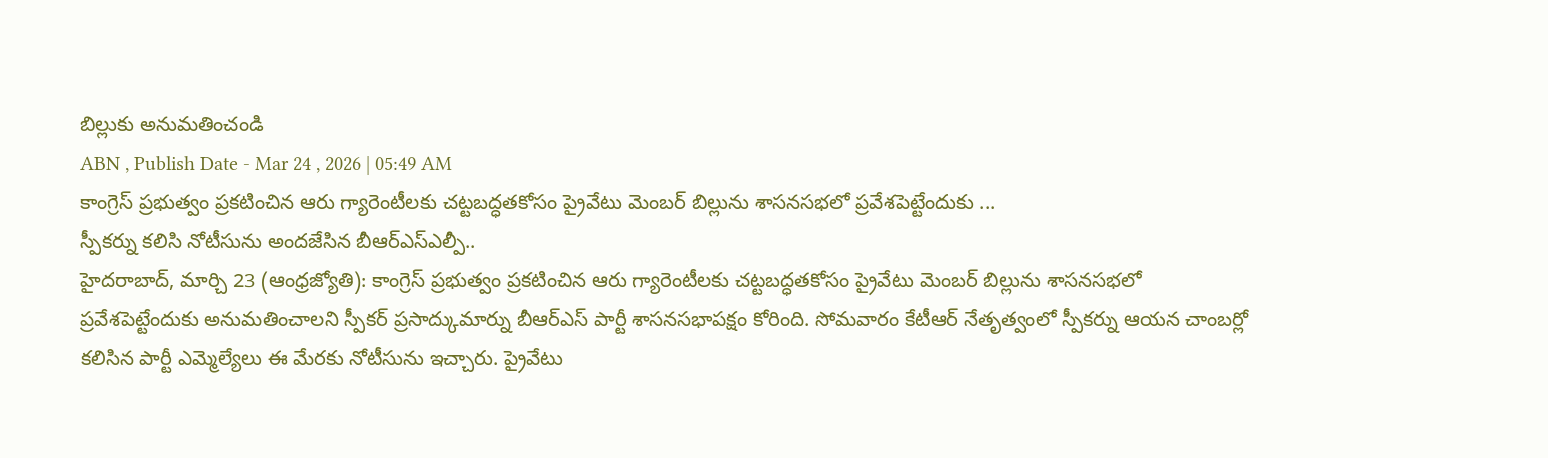బిల్లుకు అనుమతించండి
ABN , Publish Date - Mar 24 , 2026 | 05:49 AM
కాంగ్రెస్ ప్రభుత్వం ప్రకటించిన ఆరు గ్యారెంటీలకు చట్టబద్ధతకోసం ప్రైవేటు మెంబర్ బిల్లును శాసనసభలో ప్రవేశపెట్టేందుకు ...
స్పీకర్ను కలిసి నోటీసును అందజేసిన బీఆర్ఎస్ఎల్పీ..
హైదరాబాద్, మార్చి 23 (ఆంధ్రజ్యోతి): కాంగ్రెస్ ప్రభుత్వం ప్రకటించిన ఆరు గ్యారెంటీలకు చట్టబద్ధతకోసం ప్రైవేటు మెంబర్ బిల్లును శాసనసభలో ప్రవేశపెట్టేందుకు అనుమతించాలని స్పీకర్ ప్రసాద్కుమార్ను బీఆర్ఎస్ పార్టీ శాసనసభాపక్షం కోరింది. సోమవారం కేటీఆర్ నేతృత్వంలో స్పీకర్ను ఆయన చాంబర్లో కలిసిన పార్టీ ఎమ్మెల్యేలు ఈ మేరకు నోటీసును ఇచ్చారు. ప్రైవేటు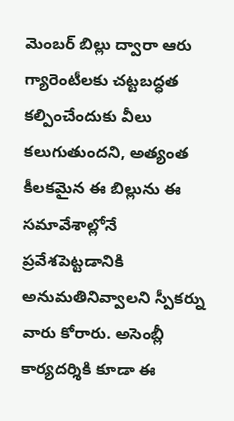మెంబర్ బిల్లు ద్వారా ఆరు గ్యారెంటీలకు చట్టబద్ధత కల్పించేందుకు వీలు కలుగుతుందని, అత్యంత కీలకమైన ఈ బిల్లును ఈ సమావేశాల్లోనే ప్రవేశపెట్టడానికి అనుమతినివ్వాలని స్పీకర్ను వారు కోరారు. అసెంబ్లీ కార్యదర్శికి కూడా ఈ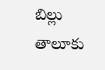బిల్లు తాలూకు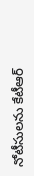నోటీసులను కేటీఆర్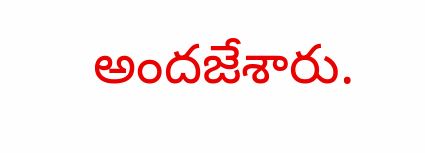అందజేశారు.